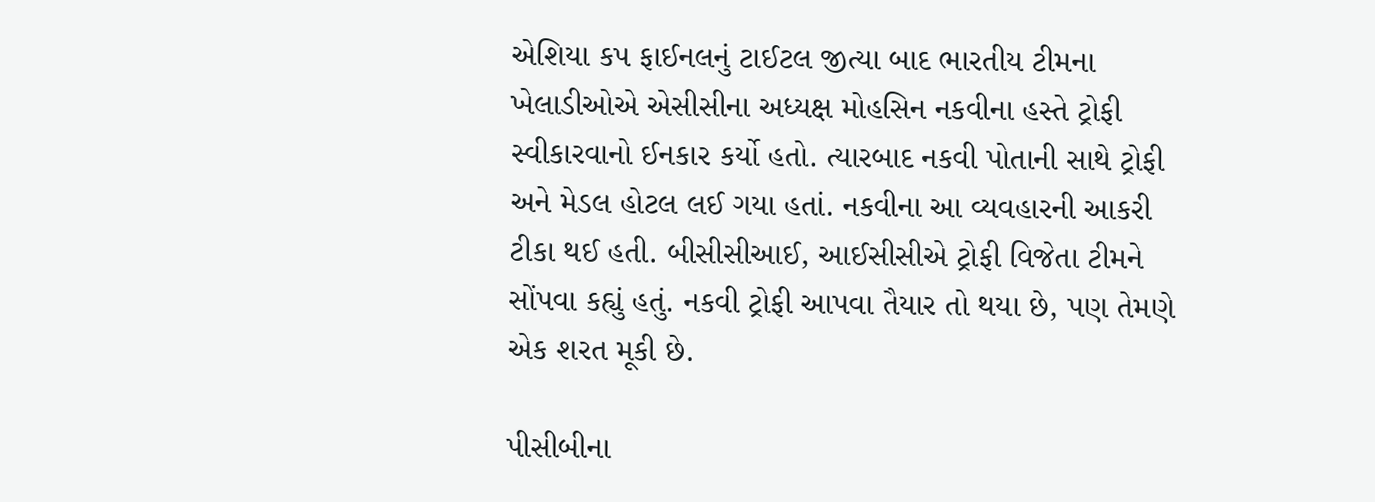એશિયા કપ ફાઈનલનું ટાઈટલ જીત્યા બાદ ભારતીય ટીમના ખેલાડીઓએ એસીસીના અધ્યક્ષ મોહસિન નકવીના હસ્તે ટ્રોફી સ્વીકારવાનો ઈનકાર કર્યો હતો. ત્યારબાદ નકવી પોતાની સાથે ટ્રોફી અને મેડલ હોટલ લઈ ગયા હતાં. નકવીના આ વ્યવહારની આકરી ટીકા થઈ હતી. બીસીસીઆઈ, આઈસીસીએ ટ્રોફી વિજેતા ટીમને સોંપવા કહ્યું હતું. નકવી ટ્રોફી આપવા તૈયાર તો થયા છે, પણ તેમણે એક શરત મૂકી છે.

પીસીબીના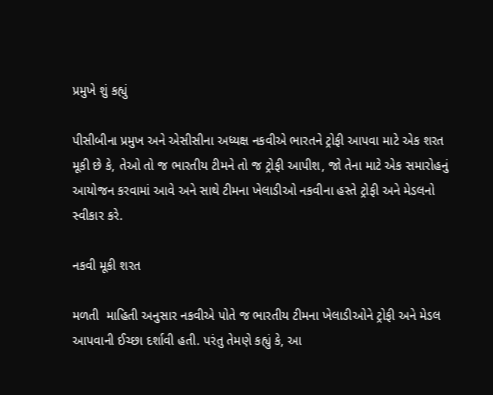પ્રમુખે શું કહ્યું

પીસીબીના પ્રમુખ અને એસીસીના અધ્યક્ષ નકવીએ ભારતને ટ્રોફી આપવા માટે એક શરત મૂકી છે કે, તેઓ તો જ ભારતીય ટીમને તો જ ટ્રોફી આપીશ, જો તેના માટે એક સમારોહનું આયોજન કરવામાં આવે અને સાથે ટીમના ખેલાડીઓ નકવીના હસ્તે ટ્રોફી અને મેડલનો સ્વીકાર કરે.

નકવી મૂકી શરત

મળતી  માહિતી અનુસાર નકવીએ પોતે જ ભારતીય ટીમના ખેલાડીઓને ટ્રોફી અને મેડલ આપવાની ઈચ્છા દર્શાવી હતી. પરંતુ તેમણે કહ્યું કે, આ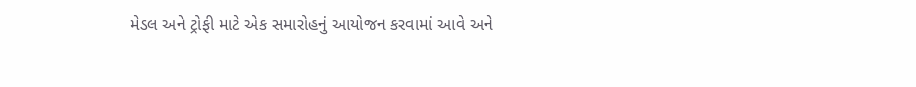મેડલ અને ટ્રોફી માટે એક સમારોહનું આયોજન કરવામાં આવે અને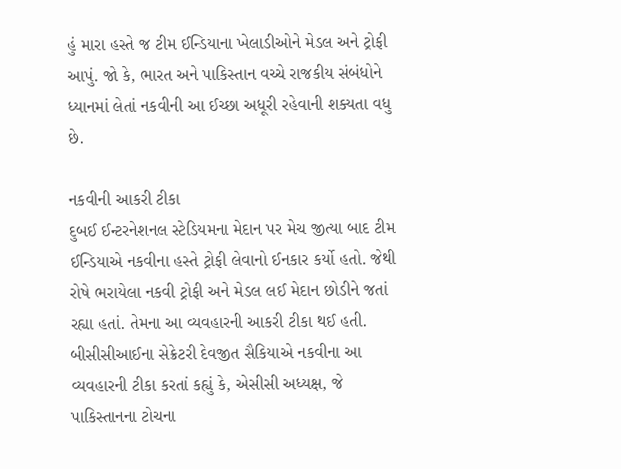હું મારા હસ્તે જ ટીમ ઈન્ડિયાના ખેલાડીઓને મેડલ અને ટ્રોફી આપું. જો કે, ભારત અને પાકિસ્તાન વચ્ચે રાજકીય સંબંધોને ધ્યાનમાં લેતાં નકવીની આ ઈચ્છા અધૂરી રહેવાની શક્યતા વધુ છે.

નકવીની આકરી ટીકા
દુબઈ ઈન્ટરનેશનલ સ્ટેડિયમના મેદાન પર મેચ જીત્યા બાદ ટીમ ઈન્ડિયાએ નકવીના હસ્તે ટ્રોફી લેવાનો ઈનકાર કર્યો હતો. જેથી રોષે ભરાયેલા નકવી ટ્રોફી અને મેડલ લઈ મેદાન છોડીને જતાં રહ્યા હતાં. તેમના આ વ્યવહારની આકરી ટીકા થઈ હતી. બીસીસીઆઈના સેક્રેટરી દેવજીત સૈકિયાએ નકવીના આ વ્યવહારની ટીકા કરતાં કહ્યું કે, એસીસી અધ્યક્ષ, જે પાકિસ્તાનના ટોચના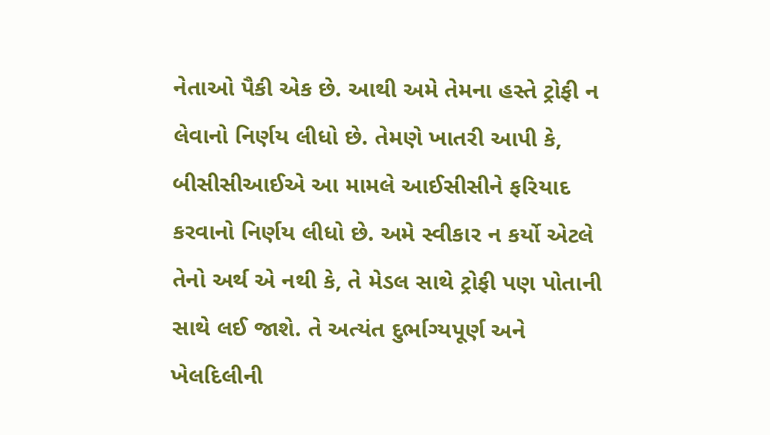નેતાઓ પૈકી એક છે. આથી અમે તેમના હસ્તે ટ્રોફી ન લેવાનો નિર્ણય લીધો છે. તેમણે ખાતરી આપી કે, બીસીસીઆઈએ આ મામલે આઈસીસીને ફરિયાદ કરવાનો નિર્ણય લીધો છે. અમે સ્વીકાર ન કર્યો એટલે તેનો અર્થ એ નથી કે, તે મેડલ સાથે ટ્રોફી પણ પોતાની સાથે લઈ જાશે. તે અત્યંત દુર્ભાગ્યપૂર્ણ અને ખેલદિલીની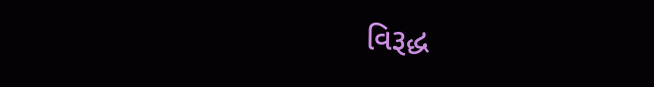વિરૂદ્ધ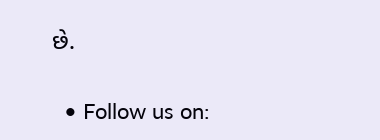છે.

  • Follow us on: